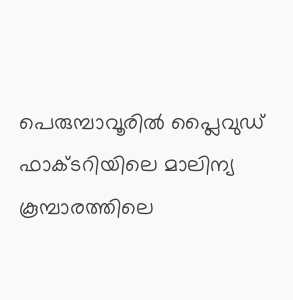പെരുമ്പാവൂരില്‍ പ്ലൈവുഡ് ഫാക്ടറിയിലെ മാലിന്യ കൂമ്പാരത്തിലെ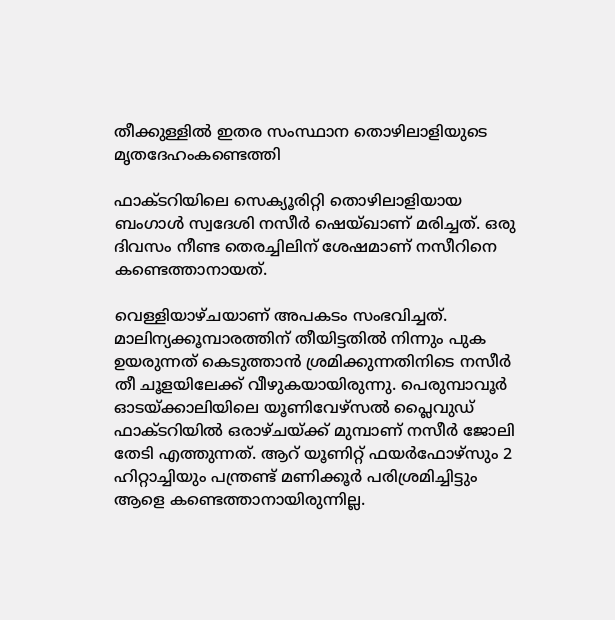തീക്കുള്ളില്‍ ഇതര സംസ്ഥാന തൊഴിലാളിയുടെ മൃതദേഹംകണ്ടെത്തി

ഫാക്ടറിയിലെ സെക്യൂരിറ്റി തൊഴിലാളിയായ ബംഗാള്‍ സ്വദേശി നസീര്‍ ഷെയ്ഖാണ് മരിച്ചത്. ഒരു ദിവസം നീണ്ട തെരച്ചിലിന് ശേഷമാണ് നസീറിനെ കണ്ടെത്താനായത്.

വെള്ളിയാഴ്ചയാണ് അപകടം സംഭവിച്ചത്. മാലിന്യക്കൂമ്പാരത്തിന് തീയിട്ടതില്‍ നിന്നും പുക ഉയരുന്നത് കെടുത്താന്‍ ശ്രമിക്കുന്നതിനിടെ നസീര്‍ തീ ചൂളയിലേക്ക് വീഴുകയായിരുന്നു. പെരുമ്പാവൂര്‍ ഓടയ്ക്കാലിയിലെ യൂണിവേഴ്‌സല്‍ പ്ലൈവുഡ് ഫാക്ടറിയില്‍ ഒരാഴ്ചയ്ക്ക് മുമ്പാണ് നസീര്‍ ജോലി തേടി എത്തുന്നത്. ആറ് യൂണിറ്റ് ഫയര്‍ഫോഴ്‌സും 2 ഹിറ്റാച്ചിയും പന്ത്രണ്ട് മണിക്കൂര്‍ പരിശ്രമിച്ചിട്ടും ആളെ കണ്ടെത്താനായിരുന്നില്ല.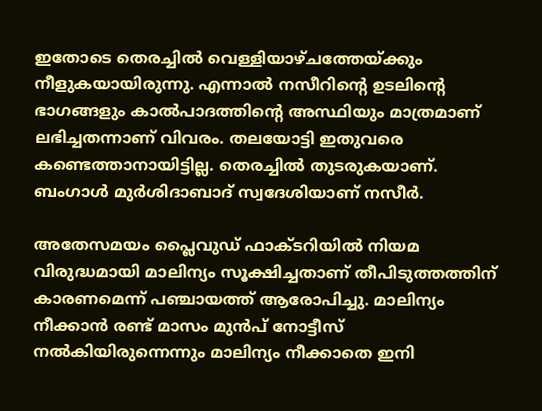ഇതോടെ തെരച്ചില്‍ വെള്ളിയാഴ്ചത്തേയ്ക്കും നീളുകയായിരുന്നു. എന്നാല്‍ നസീറിന്റെ ഉടലിന്റെ ഭാഗങ്ങളും കാല്‍പാദത്തിന്റെ അസ്ഥിയും മാത്രമാണ് ലഭിച്ചതന്നാണ് വിവരം. തലയോട്ടി ഇതുവരെ കണ്ടെത്താനായിട്ടില്ല. തെരച്ചില്‍ തുടരുകയാണ്. ബംഗാള്‍ മുര്‍ശിദാബാദ് സ്വദേശിയാണ് നസീര്‍.

അതേസമയം പ്ലൈവുഡ് ഫാക്ടറിയില്‍ നിയമ വിരുദ്ധമായി മാലിന്യം സൂക്ഷിച്ചതാണ് തീപിടുത്തത്തിന് കാരണമെന്ന് പഞ്ചായത്ത് ആരോപിച്ചു. മാലിന്യം നീക്കാന്‍ രണ്ട് മാസം മുന്‍പ് നോട്ടീസ് നല്‍കിയിരുന്നെന്നും മാലിന്യം നീക്കാതെ ഇനി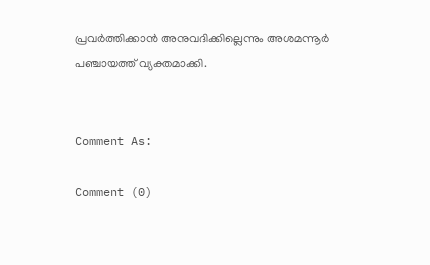പ്രവര്‍ത്തിക്കാന്‍ അനുവദിക്കില്ലെന്നും അശമന്നൂര്‍ പഞ്ചായത്ത് വ്യക്തമാക്കി.


Comment As:

Comment (0)